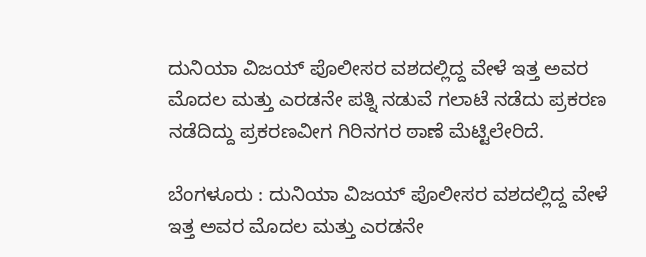ದುನಿಯಾ ವಿಜಯ್ ಪೊಲೀಸರ ವಶದಲ್ಲಿದ್ದ ವೇಳೆ ಇತ್ತ ಅವರ ಮೊದಲ ಮತ್ತು ಎರಡನೇ ಪತ್ನಿ ನಡುವೆ ಗಲಾಟೆ ನಡೆದು ಪ್ರಕರಣ ನಡೆದಿದ್ದು ಪ್ರಕರಣವೀಗ ಗಿರಿನಗರ ಠಾಣೆ ಮೆಟ್ಟಿಲೇರಿದೆ.

ಬೆಂಗಳೂರು : ದುನಿಯಾ ವಿಜಯ್ ಪೊಲೀಸರ ವಶದಲ್ಲಿದ್ದ ವೇಳೆ ಇತ್ತ ಅವರ ಮೊದಲ ಮತ್ತು ಎರಡನೇ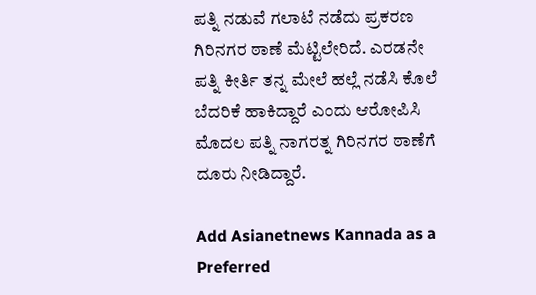ಪತ್ನಿ ನಡುವೆ ಗಲಾಟೆ ನಡೆದು ಪ್ರಕರಣ ಗಿರಿನಗರ ಠಾಣೆ ಮೆಟ್ಟಿಲೇರಿದೆ. ಎರಡನೇ ಪತ್ನಿ ಕೀರ್ತಿ ತನ್ನ ಮೇಲೆ ಹಲ್ಲೆ ನಡೆಸಿ ಕೊಲೆ ಬೆದರಿಕೆ ಹಾಕಿದ್ದಾರೆ ಎಂದು ಆರೋಪಿಸಿ ಮೊದಲ ಪತ್ನಿ ನಾಗರತ್ನ ಗಿರಿನಗರ ಠಾಣೆಗೆ ದೂರು ನೀಡಿದ್ದಾರೆ.

Add Asianetnews Kannada as a Preferred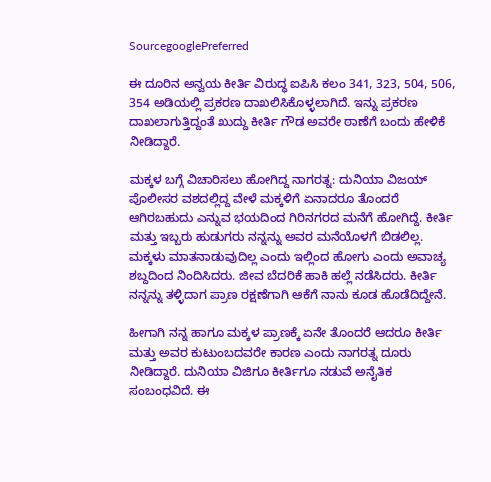SourcegooglePreferred

ಈ ದೂರಿನ ಅನ್ವಯ ಕೀರ್ತಿ ವಿರುದ್ಧ ಐಪಿಸಿ ಕಲಂ 341, 323, 504, 506, 354 ಅಡಿಯಲ್ಲಿ ಪ್ರಕರಣ ದಾಖಲಿಸಿಕೊಳ್ಳಲಾಗಿದೆ. ಇನ್ನು ಪ್ರಕರಣ ದಾಖಲಾಗುತ್ತಿದ್ದಂತೆ ಖುದ್ದು ಕೀರ್ತಿ ಗೌಡ ಅವರೇ ಠಾಣೆಗೆ ಬಂದು ಹೇಳಿಕೆ ನೀಡಿದ್ದಾರೆ.

ಮಕ್ಕಳ ಬಗ್ಗೆ ವಿಚಾರಿಸಲು ಹೋಗಿದ್ದ ನಾಗರತ್ನ: ದುನಿಯಾ ವಿಜಯ್ ಪೊಲೀಸರ ವಶದಲ್ಲಿದ್ದ ವೇಳೆ ಮಕ್ಕಳಿಗೆ ಏನಾದರೂ ತೊಂದರೆ ಆಗಿರಬಹುದು ಎನ್ನುವ ಭಯದಿಂದ ಗಿರಿನಗರದ ಮನೆಗೆ ಹೋಗಿದ್ದೆ. ಕೀರ್ತಿ ಮತ್ತು ಇಬ್ಬರು ಹುಡುಗರು ನನ್ನನ್ನು ಅವರ ಮನೆಯೊಳಗೆ ಬಿಡಲಿಲ್ಲ. ಮಕ್ಕಳು ಮಾತನಾಡುವುದಿಲ್ಲ ಎಂದು ಇಲ್ಲಿಂದ ಹೋಗು ಎಂದು ಅವಾಚ್ಯ ಶಬ್ದದಿಂದ ನಿಂದಿಸಿದರು. ಜೀವ ಬೆದರಿಕೆ ಹಾಕಿ ಹಲ್ಲೆ ನಡೆಸಿದರು. ಕೀರ್ತಿ ನನ್ನನ್ನು ತಳ್ಳಿದಾಗ ಪ್ರಾಣ ರಕ್ಷಣೆಗಾಗಿ ಆಕೆಗೆ ನಾನು ಕೂಡ ಹೊಡೆದಿದ್ದೇನೆ.

ಹೀಗಾಗಿ ನನ್ನ ಹಾಗೂ ಮಕ್ಕಳ ಪ್ರಾಣಕ್ಕೆ ಏನೇ ತೊಂದರೆ ಆದರೂ ಕೀರ್ತಿ ಮತ್ತು ಅವರ ಕುಟುಂಬದವರೇ ಕಾರಣ ಎಂದು ನಾಗರತ್ನ ದೂರು ನೀಡಿದ್ದಾರೆ. ದುನಿಯಾ ವಿಜಿಗೂ ಕೀರ್ತಿಗೂ ನಡುವೆ ಅನೈತಿಕ ಸಂಬಂಧವಿದೆ. ಈ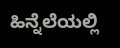ಹಿನ್ನೆಲೆಯಲ್ಲಿ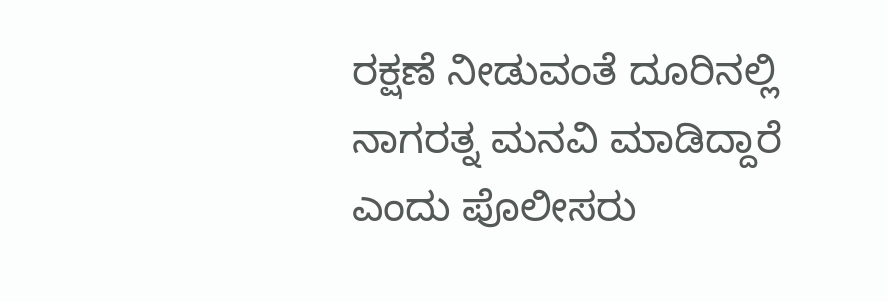ರಕ್ಷಣೆ ನೀಡುವಂತೆ ದೂರಿನಲ್ಲಿ ನಾಗರತ್ನ ಮನವಿ ಮಾಡಿದ್ದಾರೆ ಎಂದು ಪೊಲೀಸರು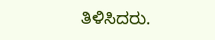ತಿಳಿಸಿದರು.